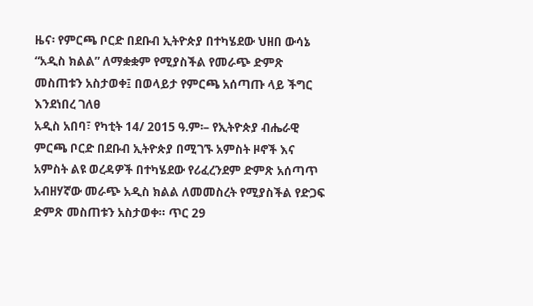ዜና፡ የምርጫ ቦርድ በደቡብ ኢትዮጵያ በተካሄደው ህዘበ ውሳኔ “አዲስ ክልል” ለማቋቋም የሚያስችል የመራጭ ድምጽ መስጠቱን አስታወቀ፤ በወላይታ የምርጫ አሰጣጡ ላይ ችግር እንደነበረ ገለፀ
አዲስ አበባ፣ የካቲት 14/ 2015 ዓ.ም፡– የኢትዮጵያ ብሔራዊ ምርጫ ቦርድ በደቡብ ኢትዮጵያ በሚገኙ አምስት ዞኖች እና አምስት ልዩ ወረዳዎች በተካሄደው የሪፈረንደም ድምጽ አሰጣጥ አብዘሃኛው መራጭ አዲስ ክልል ለመመስረት የሚያስችል የድጋፍ ድምጽ መስጠቱን አስታወቀ። ጥር 29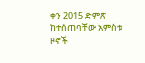ቀን 2015 ድምጽ ከተሰጠባቸው አምስቱ ዞኖች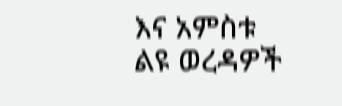እና አምስቱ ልዩ ወረዳዎች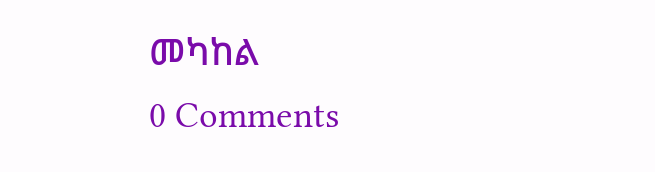መካከል
0 Comments